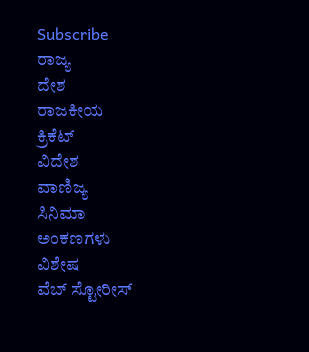Subscribe
ರಾಜ್ಯ
ದೇಶ
ರಾಜಕೀಯ
ಕ್ರಿಕೆಟ್
ವಿದೇಶ
ವಾಣಿಜ್ಯ
ಸಿನಿಮಾ
ಅಂಕಣಗಳು
ವಿಶೇಷ
ವೆಬ್ ಸ್ಟೋರೀಸ್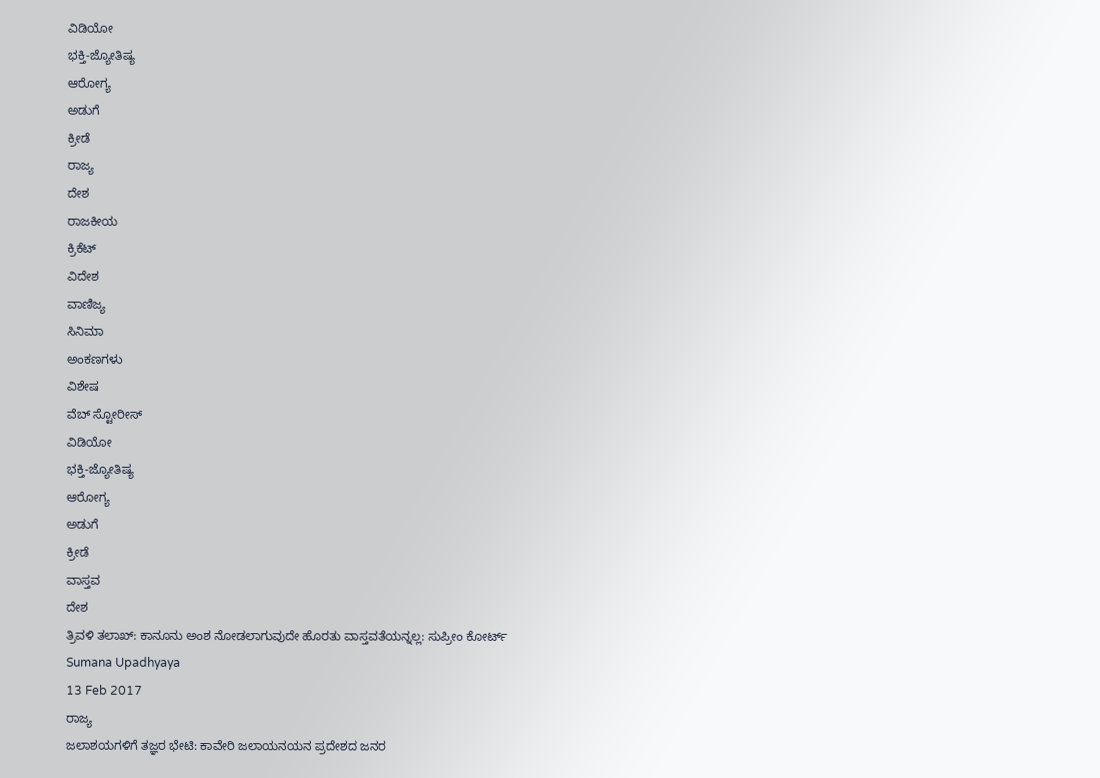ವಿಡಿಯೋ
ಭಕ್ತಿ-ಜ್ಯೋತಿಷ್ಯ
ಆರೋಗ್ಯ
ಅಡುಗೆ
ಕ್ರೀಡೆ
ರಾಜ್ಯ
ದೇಶ
ರಾಜಕೀಯ
ಕ್ರಿಕೆಟ್
ವಿದೇಶ
ವಾಣಿಜ್ಯ
ಸಿನಿಮಾ
ಅಂಕಣಗಳು
ವಿಶೇಷ
ವೆಬ್ ಸ್ಟೋರೀಸ್
ವಿಡಿಯೋ
ಭಕ್ತಿ-ಜ್ಯೋತಿಷ್ಯ
ಆರೋಗ್ಯ
ಅಡುಗೆ
ಕ್ರೀಡೆ
ವಾಸ್ತವ
ದೇಶ
ತ್ರಿವಳಿ ತಲಾಖ್: ಕಾನೂನು ಅಂಶ ನೋಡಲಾಗುವುದೇ ಹೊರತು ವಾಸ್ತವತೆಯನ್ನಲ್ಲ: ಸುಪ್ರೀಂ ಕೋರ್ಟ್
Sumana Upadhyaya
13 Feb 2017
ರಾಜ್ಯ
ಜಲಾಶಯಗಳಿಗೆ ತಜ್ಞರ ಭೇಟಿ: ಕಾವೇರಿ ಜಲಾಯನಯನ ಪ್ರದೇಶದ ಜನರ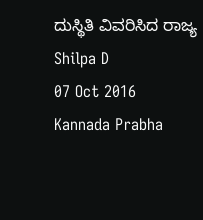ದುಸ್ಥಿತಿ ವಿವರಿಸಿದ ರಾಜ್ಯ
Shilpa D
07 Oct 2016
Kannada Prabha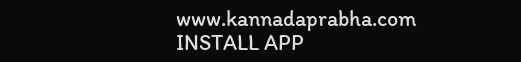www.kannadaprabha.com
INSTALL APP